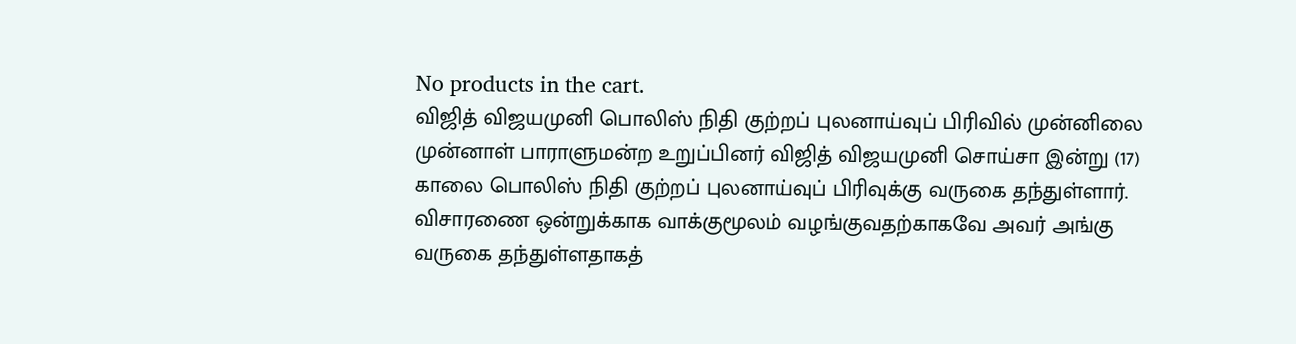No products in the cart.
விஜித் விஜயமுனி பொலிஸ் நிதி குற்றப் புலனாய்வுப் பிரிவில் முன்னிலை
முன்னாள் பாராளுமன்ற உறுப்பினர் விஜித் விஜயமுனி சொய்சா இன்று (17) காலை பொலிஸ் நிதி குற்றப் புலனாய்வுப் பிரிவுக்கு வருகை தந்துள்ளார்.
விசாரணை ஒன்றுக்காக வாக்குமூலம் வழங்குவதற்காகவே அவர் அங்கு வருகை தந்துள்ளதாகத்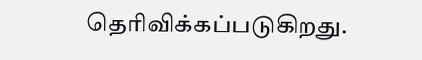தெரிவிக்கப்படுகிறது.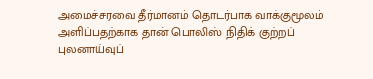அமைச்சரவை தீர்மானம் தொடர்பாக வாக்குமூலம் அளிப்பதற்காக தான் பொலிஸ் நிதிக் குற்றப் புலனாய்வுப்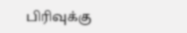பிரிவுக்கு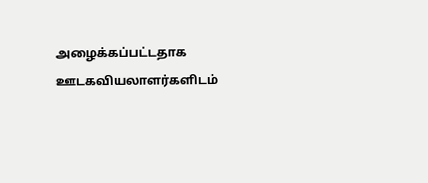அழைக்கப்பட்டதாக ஊடகவியலாளர்களிடம்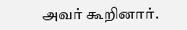அவர் கூறினார்.